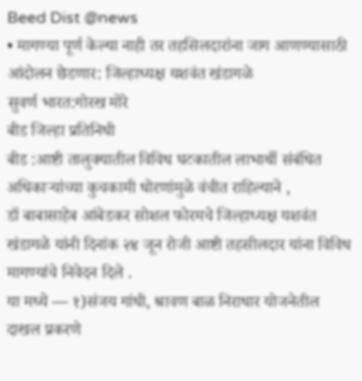Beed Dist @news
• मागण्या पूर्ण केल्या नाही तर तहसिलदारांना जाग आणण्यासाठी आंदोलन छेडणार: जिल्हाध्यक्ष यशवंत खंडागळे
सुवर्ण भारत:गोरख मोरे
बीड जिल्हा प्रतिनिधी
बीड :आष्टी तालुक्यातील विविध घटकातील लाभार्थी संबंधित अधिकाऱ्यांच्या कुचकामी धोरणांमुळे वंचीत राहिल्याने ,
डॉ बाबासाहेब आंबेडकर सोशल फोरमचे जिल्हाध्यक्ष यशवंत खंडागळे यांनी दिनांक २४ जून रोजी आष्टी तहसीलदार यांना विविध मागण्यांचे निवेदन दिले .
या मध्ये — १)संजय गांधी, श्रावण बाळ निराधार योजनेतील दाखल प्रकरणे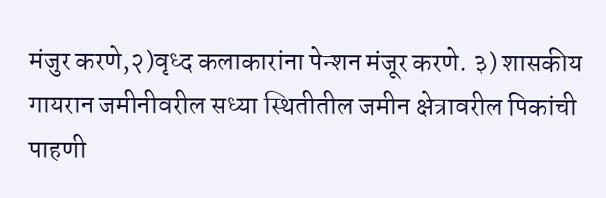मंजुर करणे,२)वृध्द कलाकारांना पेन्शन मंजूर करणे. ३) शासकीय गायरान जमीनीवरील सध्या स्थितीतील जमीन क्षेत्रावरील पिकांची पाहणी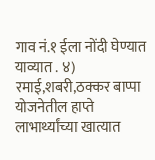गाव नं.१ ईला नोंदी घेण्यात याव्यात . ४) रमाई,शबरी,ठक्कर बाप्पा योजनेतील हाप्ते लाभार्थ्यांच्या खात्यात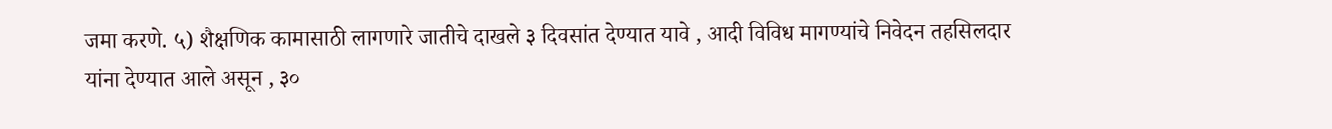जमा करणे. ५) शैक्षणिक कामासाठी लागणारे जातीचे दाखले ३ दिवसांत देण्यात यावे , आदी विविध मागण्यांचे निवेदन तहसिलदार यांना देण्यात आले असून , ३०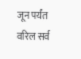जून पर्यंत वरिल सर्व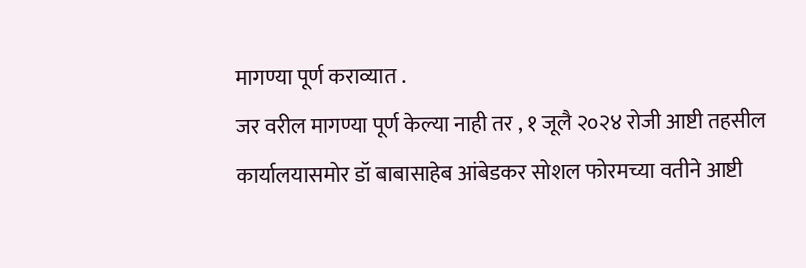मागण्या पूर्ण कराव्यात .
जर वरील मागण्या पूर्ण केल्या नाही तर , १ जूलै २०२४ रोजी आष्टी तहसील कार्यालयासमोर डॉ बाबासाहेब आंबेडकर सोशल फोरमच्या वतीने आष्टी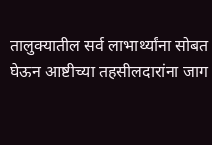तालुक्यातील सर्व लाभार्थ्यांना सोबत घेऊन आष्टीच्या तहसीलदारांना जाग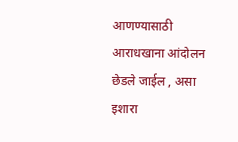आणण्यासाठी आराधखाना आंदोलन छेडले जाईल , असा इशारा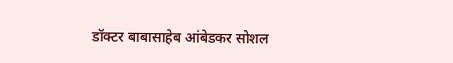डॉक्टर बाबासाहेब आंबेडकर सोशल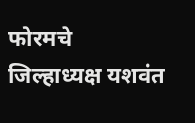फोरमचे जिल्हाध्यक्ष यशवंत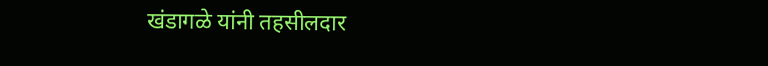खंडागळे यांनी तहसीलदार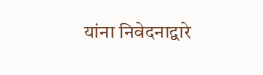यांना निवेदनाद्वारे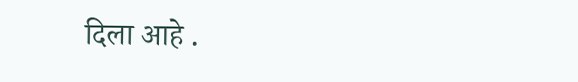दिला आहे .